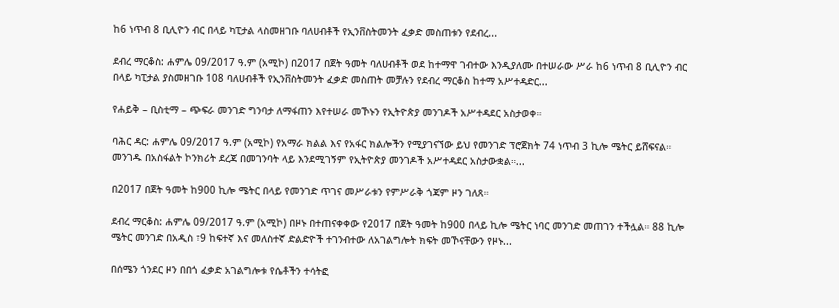ከ6 ነጥብ 8 ቢሊዮን ብር በላይ ካፒታል ላስመዘገቡ ባለሀብቶች የኢንቨስትመንት ፈቃድ መስጠቱን የደብረ...

ደብረ ማርቆስ: ሐምሌ 09/2017 ዓ.ም (አሚኮ) በ2017 በጀት ዓመት ባለሀብቶች ወደ ከተማዋ ገብተው እንዲያለሙ በተሠራው ሥራ ከ6 ነጥብ 8 ቢሊዮን ብር በላይ ካፒታል ያስመዘገቡ 108 ባለሀብቶች የኢንቨስትመንት ፈቃድ መስጠት መቻሉን የደብረ ማርቆስ ከተማ አሥተዳድር...

የሐይቅ – ቢስቲማ – ጭፍራ መንገድ ግንባታ ለማፋጠን እየተሠራ መኾኑን የኢትዮጵያ መንገዶች አሥተዳደር አስታወቀ።

ባሕር ዳር: ሐምሌ 09/2017 ዓ.ም (አሚኮ) የአማራ ክልል እና የአፋር ክልሎችን የሚያገናኘው ይህ የመንገድ ፕሮጀክት 74 ነጥብ 3 ኪሎ ሜትር ይሸፍናል። መንገዱ በአስፋልት ኮንክሪት ደረጃ በመገንባት ላይ እንደሚገኝም የኢትዮጵያ መንገዶች አሥተዳደር አስታውቋል።...

በ2017 በጀት ዓመት ከ900 ኪሎ ሜትር በላይ የመንገድ ጥገና መሥራቱን የምሥራቅ ጎጃም ዞን ገለጸ።

ደብረ ማርቆስ: ሐምሌ 09/2017 ዓ.ም (አሚኮ) በዞኑ በተጠናቀቀው የ2017 በጀት ዓመት ከ900 በላይ ኪሎ ሜትር ነባር መንገድ መጠገን ተችሏል። 88 ኪሎ ሜትር መንገድ በአዲስ ፣9 ከፍተኛ እና መለስተኛ ድልድዮች ተገንብተው ለአገልግሎት ክፍት መኾናቸውን የዞኑ...

በሰሜን ጎንደር ዞን በበጎ ፈቃድ አገልግሎቱ የሴቶችን ተሳትፎ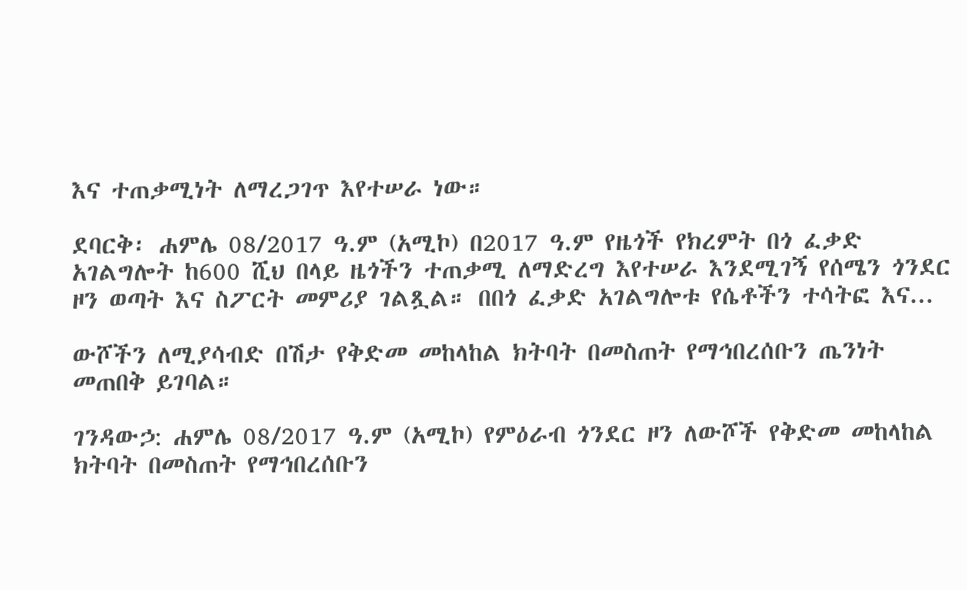እና ተጠቃሚነት ለማረጋገጥ እየተሠራ ነው።

ደባርቅ፡ ሐምሌ 08/2017 ዓ.ም (አሚኮ) በ2017 ዓ.ም የዜጎች የክረምት በጎ ፈቃድ አገልግሎት ከ600 ሺህ በላይ ዜጎችን ተጠቃሚ ለማድረግ እየተሠራ እንደሚገኝ የሰሜን ጎንደር ዞን ወጣት እና ስፖርት መምሪያ ገልጿል። በበጎ ፈቃድ አገልግሎቱ የሴቶችን ተሳትፎ እና...

ውሾችን ለሚያሳብድ በሽታ የቅድመ መከላከል ክትባት በመስጠት የማኅበረሰቡን ጤንነት መጠበቅ ይገባል።

ገንዳውኃ: ሐምሌ 08/2017 ዓ.ም (አሚኮ) የምዕራብ ጎንደር ዞን ለውሾች የቅድመ መከላከል ክትባት በመስጠት የማኅበረሰቡን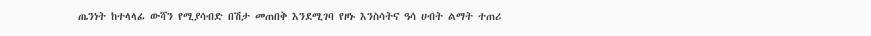ጤንነት ከተላላፊ ውሻን የሚያሳብድ በሽታ መጠበቅ እንደሚገባ የዞኑ እንስሳትና ዓሳ ሀብት ልማት ተጠሪ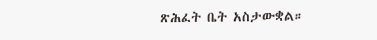ጽሕፈት ቤት አስታውቋል።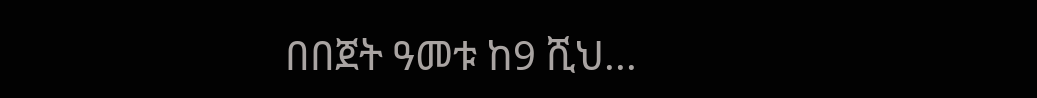በበጀት ዓመቱ ከ9 ሺህ...